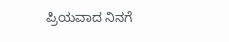ಪ್ರಿಯವಾದ ನಿನಗೆ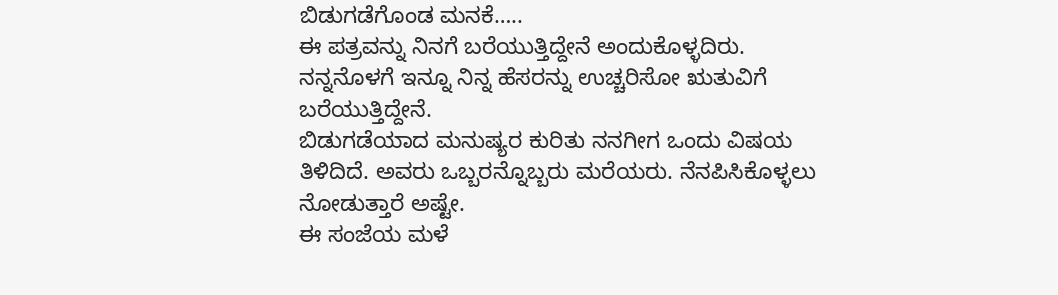ಬಿಡುಗಡೆಗೊಂಡ ಮನಕೆ…..
ಈ ಪತ್ರವನ್ನು ನಿನಗೆ ಬರೆಯುತ್ತಿದ್ದೇನೆ ಅಂದುಕೊಳ್ಳದಿರು. ನನ್ನನೊಳಗೆ ಇನ್ನೂ ನಿನ್ನ ಹೆಸರನ್ನು ಉಚ್ಚರಿಸೋ ಋತುವಿಗೆ ಬರೆಯುತ್ತಿದ್ದೇನೆ.
ಬಿಡುಗಡೆಯಾದ ಮನುಷ್ಯರ ಕುರಿತು ನನಗೀಗ ಒಂದು ವಿಷಯ ತಿಳಿದಿದೆ. ಅವರು ಒಬ್ಬರನ್ನೊಬ್ಬರು ಮರೆಯರು. ನೆನಪಿಸಿಕೊಳ್ಳಲು ನೋಡುತ್ತಾರೆ ಅಷ್ಟೇ.
ಈ ಸಂಜೆಯ ಮಳೆ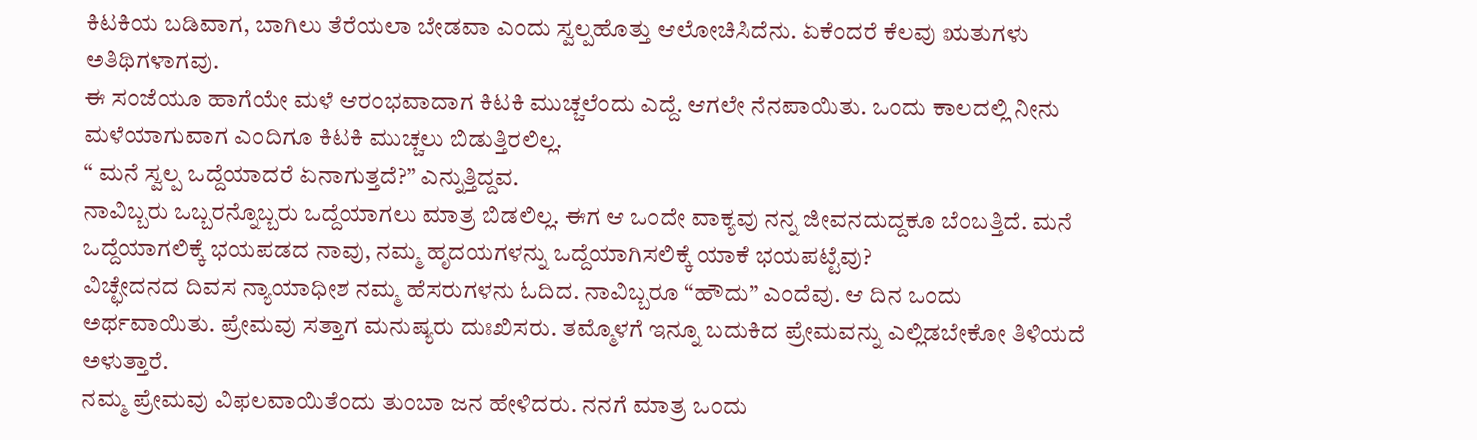ಕಿಟಕಿಯ ಬಡಿವಾಗ, ಬಾಗಿಲು ತೆರೆಯಲಾ ಬೇಡವಾ ಎಂದು ಸ್ವಲ್ಪಹೊತ್ತು ಆಲೋಚಿಸಿದೆನು. ಏಕೆಂದರೆ ಕೆಲವು ಋತುಗಳು ಅತಿಥಿಗಳಾಗವು.
ಈ ಸಂಜೆಯೂ ಹಾಗೆಯೇ ಮಳೆ ಆರಂಭವಾದಾಗ ಕಿಟಕಿ ಮುಚ್ಚಲೆಂದು ಎದ್ದೆ. ಆಗಲೇ ನೆನಪಾಯಿತು. ಒಂದು ಕಾಲದಲ್ಲಿ ನೀನು ಮಳೆಯಾಗುವಾಗ ಎಂದಿಗೂ ಕಿಟಕಿ ಮುಚ್ಚಲು ಬಿಡುತ್ತಿರಲಿಲ್ಲ.
“ ಮನೆ ಸ್ವಲ್ಪ ಒದ್ದೆಯಾದರೆ ಏನಾಗುತ್ತದೆ?” ಎನ್ನುತ್ತಿದ್ದವ.
ನಾವಿಬ್ಬರು ಒಬ್ಬರನ್ನೊಬ್ಬರು ಒದ್ದೆಯಾಗಲು ಮಾತ್ರ ಬಿಡಲಿಲ್ಲ. ಈಗ ಆ ಒಂದೇ ವಾಕ್ಯವು ನನ್ನ ಜೀವನದುದ್ದಕೂ ಬೆಂಬತ್ತಿದೆ. ಮನೆ ಒದ್ದೆಯಾಗಲಿಕ್ಕೆ ಭಯಪಡದ ನಾವು, ನಮ್ಮ ಹೃದಯಗಳನ್ನು ಒದ್ದೆಯಾಗಿಸಲಿಕ್ಕೆ ಯಾಕೆ ಭಯಪಟ್ಟೆವು?
ವಿಚ್ಛೇದನದ ದಿವಸ ನ್ಯಾಯಾಧೀಶ ನಮ್ಮ ಹೆಸರುಗಳನು ಓದಿದ. ನಾವಿಬ್ಬರೂ “ಹೌದು” ಎಂದೆವು. ಆ ದಿನ ಒಂದು ಅರ್ಥವಾಯಿತು. ಪ್ರೇಮವು ಸತ್ತಾಗ ಮನುಷ್ಯರು ದುಃಖಿಸರು. ತಮ್ಮೊಳಗೆ ಇನ್ನೂ ಬದುಕಿದ ಪ್ರೇಮವನ್ನು ಎಲ್ಲಿಡಬೇಕೋ ತಿಳಿಯದೆ ಅಳುತ್ತಾರೆ.
ನಮ್ಮ ಪ್ರೇಮವು ವಿಫಲವಾಯಿತೆಂದು ತುಂಬಾ ಜನ ಹೇಳಿದರು. ನನಗೆ ಮಾತ್ರ ಒಂದು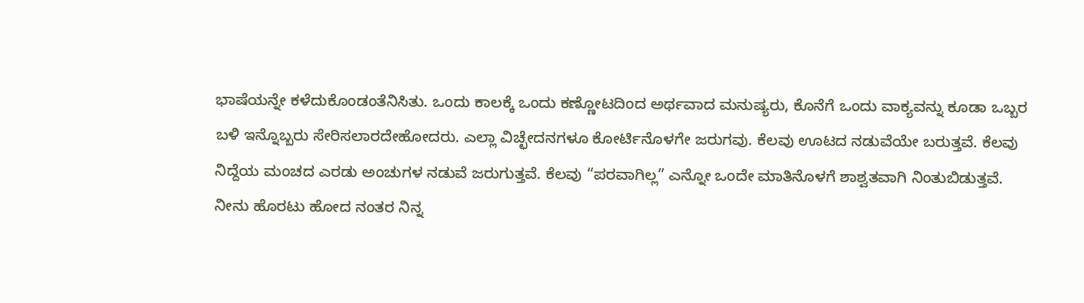ಭಾಷೆಯನ್ನೇ ಕಳೆದುಕೊಂಡಂತೆನಿಸಿತು. ಒಂದು ಕಾಲಕ್ಕೆ ಒಂದು ಕಣ್ಣೋಟದಿಂದ ಅರ್ಥವಾದ ಮನುಷ್ಯರು, ಕೊನೆಗೆ ಒಂದು ವಾಕ್ಯವನ್ನು ಕೂಡಾ ಒಬ್ಬರ ಬಳಿ ಇನ್ನೊಬ್ಬರು ಸೇರಿಸಲಾರದೇಹೋದರು. ಎಲ್ಲಾ ವಿಚ್ಛೇದನಗಳೂ ಕೋರ್ಟಿನೊಳಗೇ ಜರುಗವು. ಕೆಲವು ಊಟದ ನಡುವೆಯೇ ಬರುತ್ತವೆ. ಕೆಲವು ನಿದ್ದೆಯ ಮಂಚದ ಎರಡು ಅಂಚುಗಳ ನಡುವೆ ಜರುಗುತ್ತವೆ. ಕೆಲವು “ಪರವಾಗಿಲ್ಲ” ಎನ್ನೋ ಒಂದೇ ಮಾತಿನೊಳಗೆ ಶಾಶ್ವತವಾಗಿ ನಿಂತುಬಿಡುತ್ತವೆ.
ನೀನು ಹೊರಟು ಹೋದ ನಂತರ ನಿನ್ನ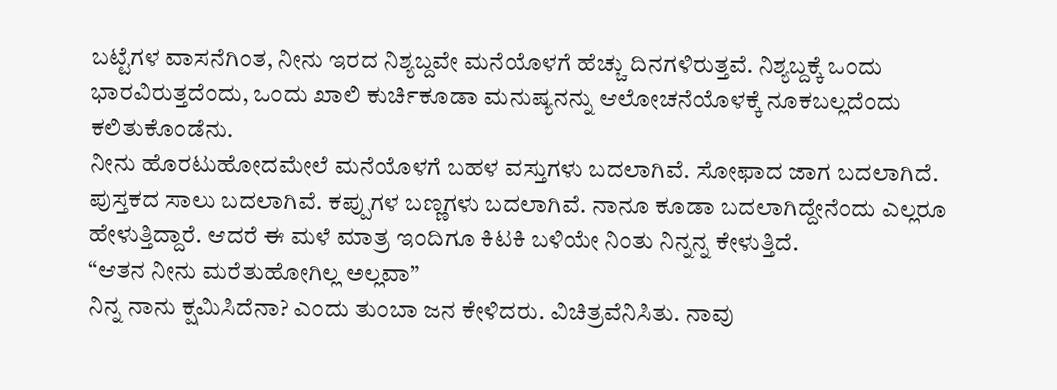ಬಟ್ಟೆಗಳ ವಾಸನೆಗಿಂತ, ನೀನು ಇರದ ನಿಶ್ಯಬ್ದವೇ ಮನೆಯೊಳಗೆ ಹೆಚ್ಚು ದಿನಗಳಿರುತ್ತವೆ. ನಿಶ್ಯಬ್ದಕ್ಕೆ ಒಂದು ಭಾರವಿರುತ್ತದೆಂದು, ಒಂದು ಖಾಲಿ ಕುರ್ಚಿಕೂಡಾ ಮನುಷ್ಯನನ್ನು ಆಲೋಚನೆಯೊಳಕ್ಕೆ ನೂಕಬಲ್ಲದೆಂದು ಕಲಿತುಕೊಂಡೆನು.
ನೀನು ಹೊರಟುಹೋದಮೇಲೆ ಮನೆಯೊಳಗೆ ಬಹಳ ವಸ್ತುಗಳು ಬದಲಾಗಿವೆ. ಸೋಫಾದ ಜಾಗ ಬದಲಾಗಿದೆ. ಪುಸ್ತಕದ ಸಾಲು ಬದಲಾಗಿವೆ. ಕಪ್ಪುಗಳ ಬಣ್ಣಗಳು ಬದಲಾಗಿವೆ. ನಾನೂ ಕೂಡಾ ಬದಲಾಗಿದ್ದೇನೆಂದು ಎಲ್ಲರೂ ಹೇಳುತ್ತಿದ್ದಾರೆ. ಆದರೆ ಈ ಮಳೆ ಮಾತ್ರ ಇಂದಿಗೂ ಕಿಟಕಿ ಬಳಿಯೇ ನಿಂತು ನಿನ್ನನ್ನ ಕೇಳುತ್ತಿದೆ.
“ಆತನ ನೀನು ಮರೆತುಹೋಗಿಲ್ಲ ಅಲ್ಲವಾ”
ನಿನ್ನ ನಾನು ಕ್ಷಮಿಸಿದೆನಾ? ಎಂದು ತುಂಬಾ ಜನ ಕೇಳಿದರು. ವಿಚಿತ್ರವೆನಿಸಿತು. ನಾವು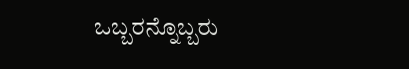ಒಬ್ಬರನ್ನೊಬ್ಬರು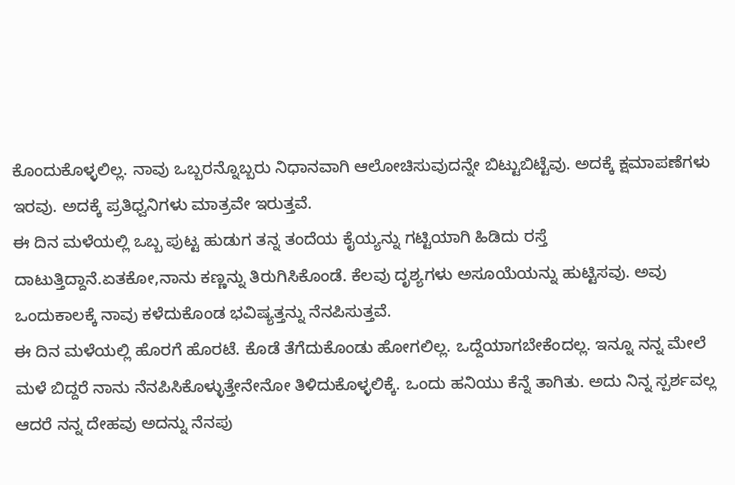ಕೊಂದುಕೊಳ್ಳಲಿಲ್ಲ. ನಾವು ಒಬ್ಬರನ್ನೊಬ್ಬರು ನಿಧಾನವಾಗಿ ಆಲೋಚಿಸುವುದನ್ನೇ ಬಿಟ್ಟುಬಿಟ್ಟೆವು. ಅದಕ್ಕೆ ಕ್ಷಮಾಪಣೆಗಳು ಇರವು. ಅದಕ್ಕೆ ಪ್ರತಿಧ್ವನಿಗಳು ಮಾತ್ರವೇ ಇರುತ್ತವೆ.
ಈ ದಿನ ಮಳೆಯಲ್ಲಿ ಒಬ್ಬ ಪುಟ್ಟ ಹುಡುಗ ತನ್ನ ತಂದೆಯ ಕೈಯ್ಯನ್ನು ಗಟ್ಟಿಯಾಗಿ ಹಿಡಿದು ರಸ್ತೆ ದಾಟುತ್ತಿದ್ದಾನೆ.ಏತಕೋ,ನಾನು ಕಣ್ಣನ್ನು ತಿರುಗಿಸಿಕೊಂಡೆ. ಕೆಲವು ದೃಶ್ಯಗಳು ಅಸೂಯೆಯನ್ನು ಹುಟ್ಟಿಸವು. ಅವು ಒಂದುಕಾಲಕ್ಕೆ ನಾವು ಕಳೆದುಕೊಂಡ ಭವಿಷ್ಯತ್ತನ್ನು ನೆನಪಿಸುತ್ತವೆ.
ಈ ದಿನ ಮಳೆಯಲ್ಲಿ ಹೊರಗೆ ಹೊರಟೆ. ಕೊಡೆ ತೆಗೆದುಕೊಂಡು ಹೋಗಲಿಲ್ಲ. ಒದ್ದೆಯಾಗಬೇಕೆಂದಲ್ಲ. ಇನ್ನೂ ನನ್ನ ಮೇಲೆ ಮಳೆ ಬಿದ್ದರೆ ನಾನು ನೆನಪಿಸಿಕೊಳ್ಳುತ್ತೇನೇನೋ ತಿಳಿದುಕೊಳ್ಳಲಿಕ್ಕೆ. ಒಂದು ಹನಿಯು ಕೆನ್ನೆ ತಾಗಿತು. ಅದು ನಿನ್ನ ಸ್ಪರ್ಶವಲ್ಲ ಆದರೆ ನನ್ನ ದೇಹವು ಅದನ್ನು ನೆನಪು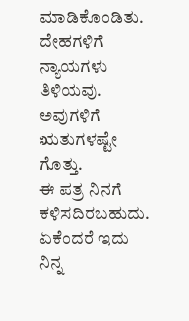ಮಾಡಿಕೊಂಡಿತು. ದೇಹಗಳಿಗೆ ನ್ಯಾಯಗಳು ತಿಳಿಯವು. ಅವುಗಳಿಗೆ ಋತುಗಳಷ್ಟೇ ಗೊತ್ತು.
ಈ ಪತ್ರ ನಿನಗೆ ಕಳಿಸದಿರಬಹುದು. ಏಕೆಂದರೆ ಇದು ನಿನ್ನ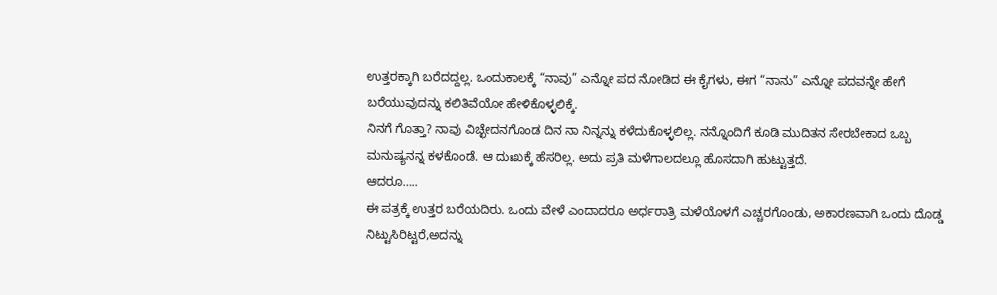ಉತ್ತರಕ್ಕಾಗಿ ಬರೆದದ್ದಲ್ಲ. ಒಂದುಕಾಲಕ್ಕೆ “ನಾವು” ಎನ್ನೋ ಪದ ನೋಡಿದ ಈ ಕೈಗಳು, ಈಗ “ನಾನು” ಎನ್ನೋ ಪದವನ್ನೇ ಹೇಗೆ ಬರೆಯುವುದನ್ನು ಕಲಿತಿವೆಯೋ ಹೇಳಿಕೊಳ್ಳಲಿಕ್ಕೆ.
ನಿನಗೆ ಗೊತ್ತಾ? ನಾವು ವಿಚ್ಛೇದನಗೊಂಡ ದಿನ ನಾ ನಿನ್ನನ್ನು ಕಳೆದುಕೊಳ್ಳಲಿಲ್ಲ. ನನ್ನೊಂದಿಗೆ ಕೂಡಿ ಮುದಿತನ ಸೇರಬೇಕಾದ ಒಬ್ಬ ಮನುಷ್ಯನನ್ನ ಕಳಕೊಂಡೆ. ಆ ದುಃಖಕ್ಕೆ ಹೆಸರಿಲ್ಲ. ಅದು ಪ್ರತಿ ಮಳೆಗಾಲದಲ್ಲೂ ಹೊಸದಾಗಿ ಹುಟ್ಟುತ್ತದೆ.
ಆದರೂ…..
ಈ ಪತ್ರಕ್ಕೆ ಉತ್ತರ ಬರೆಯದಿರು. ಒಂದು ವೇಳೆ ಎಂದಾದರೂ ಅರ್ಧರಾತ್ರಿ ಮಳೆಯೊಳಗೆ ಎಚ್ಚರಗೊಂಡು, ಅಕಾರಣವಾಗಿ ಒಂದು ದೊಡ್ಡ ನಿಟ್ಟುಸಿರಿಟ್ಟರೆ,ಅದನ್ನು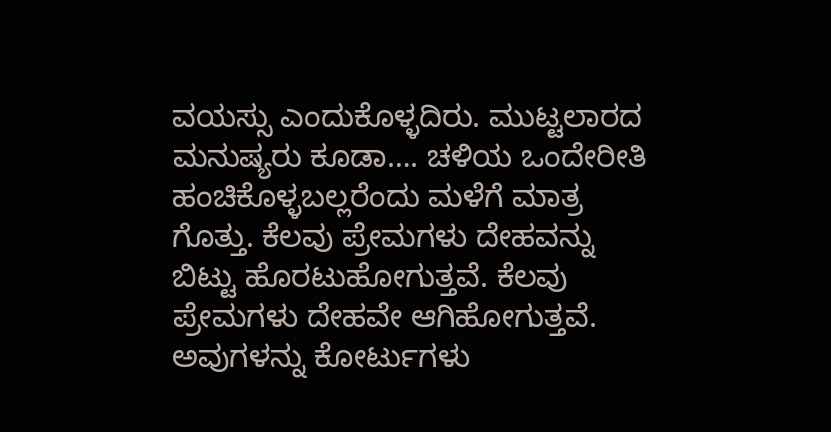ವಯಸ್ಸು ಎಂದುಕೊಳ್ಳದಿರು. ಮುಟ್ಟಲಾರದ ಮನುಷ್ಯರು ಕೂಡಾ…. ಚಳಿಯ ಒಂದೇರೀತಿ ಹಂಚಿಕೊಳ್ಳಬಲ್ಲರೆಂದು ಮಳೆಗೆ ಮಾತ್ರ ಗೊತ್ತು. ಕೆಲವು ಪ್ರೇಮಗಳು ದೇಹವನ್ನು ಬಿಟ್ಟು ಹೊರಟುಹೋಗುತ್ತವೆ. ಕೆಲವು ಪ್ರೇಮಗಳು ದೇಹವೇ ಆಗಿಹೋಗುತ್ತವೆ. ಅವುಗಳನ್ನು ಕೋರ್ಟುಗಳು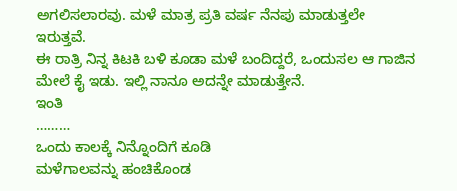ಅಗಲಿಸಲಾರವು. ಮಳೆ ಮಾತ್ರ ಪ್ರತಿ ವರ್ಷ ನೆನಪು ಮಾಡುತ್ತಲೇ ಇರುತ್ತವೆ.
ಈ ರಾತ್ರಿ ನಿನ್ನ ಕಿಟಕಿ ಬಳಿ ಕೂಡಾ ಮಳೆ ಬಂದಿದ್ದರೆ, ಒಂದುಸಲ ಆ ಗಾಜಿನ ಮೇಲೆ ಕೈ ಇಡು. ಇಲ್ಲಿ ನಾನೂ ಅದನ್ನೇ ಮಾಡುತ್ತೇನೆ.
ಇಂತಿ
………
ಒಂದು ಕಾಲಕ್ಕೆ ನಿನ್ನೊಂದಿಗೆ ಕೂಡಿ
ಮಳೆಗಾಲವನ್ನು ಹಂಚಿಕೊಂಡ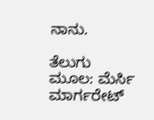ನಾನು.

ತೆಲುಗು ಮೂಲ: ಮೆರ್ಸಿ ಮಾರ್ಗರೇಟ್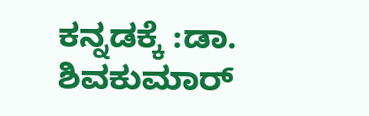ಕನ್ನಡಕ್ಕೆ :ಡಾ. ಶಿವಕುಮಾರ್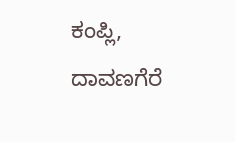ಕಂಪ್ಲಿ, ದಾವಣಗೆರೆ